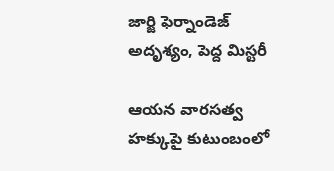జార్జి ఫెర్నాండెజ్ అదృశ్యం, పెద్ద మిస్టరీ

ఆయన వారసత్వ హక్కుపై కుటుంబంలో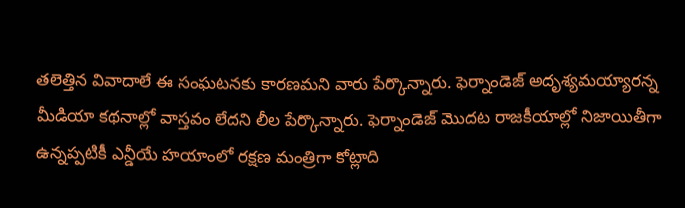తలెత్తిన వివాదాలే ఈ సంఘటనకు కారణమని వారు పేర్కొన్నారు. ఫెర్నాండెజ్ అదృశ్యమయ్యారన్న మీడియా కథనాల్లో వాస్తవం లేదని లీల పేర్కొన్నారు. ఫెర్నాండెజ్ మొదట రాజకీయాల్లో నిజాయితీగా ఉన్నప్పటికీ ఎన్డీయే హయాంలో రక్షణ మంత్రిగా కోట్లాది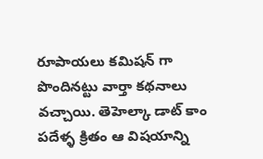రూపాయలు కమిషన్ గా పొందినట్టు వార్తా కథనాలు వచ్చాయి. తెహెల్కా డాట్ కాం పదేళ్ళ క్రితం ఆ విషయాన్ని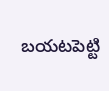బయటపెట్టి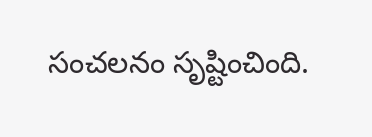సంచలనం సృష్టించింది.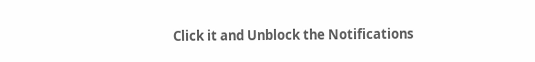Click it and Unblock the Notifications